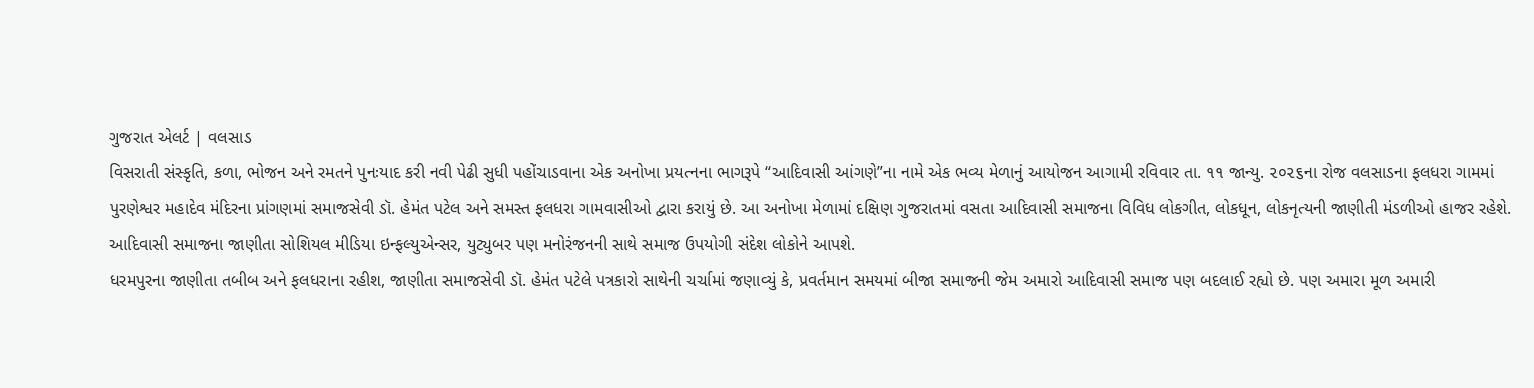ગુજરાત એલર્ટ | વલસાડ
વિસરાતી સંસ્કૃતિ, કળા, ભોજન અને રમતને પુનઃયાદ કરી નવી પેઢી સુધી પહોંચાડવાના એક અનોખા પ્રયત્નના ભાગરૂપે “આદિવાસી આંગણે”ના નામે એક ભવ્ય મેળાનું આયોજન આગામી રવિવાર તા. ૧૧ જાન્યુ. ૨૦૨૬ના રોજ વલસાડના ફલધરા ગામમાં પુરણેશ્વર મહાદેવ મંદિરના પ્રાંગણમાં સમાજસેવી ડૉ. હેમંત પટેલ અને સમસ્ત ફલધરા ગામવાસીઓ દ્વારા કરાયું છે. આ અનોખા મેળામાં દક્ષિણ ગુજરાતમાં વસતા આદિવાસી સમાજના વિવિધ લોકગીત, લોકધૂન, લોકનૃત્યની જાણીતી મંડળીઓ હાજર રહેશે. આદિવાસી સમાજના જાણીતા સોશિયલ મીડિયા ઇન્ફલ્યુએન્સર, યુટ્યુબર પણ મનોરંજનની સાથે સમાજ ઉપયોગી સંદેશ લોકોને આપશે.
ધરમપુરના જાણીતા તબીબ અને ફલધરાના રહીશ, જાણીતા સમાજસેવી ડૉ. હેમંત પટેલે પત્રકારો સાથેની ચર્ચામાં જણાવ્યું કે, પ્રવર્તમાન સમયમાં બીજા સમાજની જેમ અમારો આદિવાસી સમાજ પણ બદલાઈ રહ્યો છે. પણ અમારા મૂળ અમારી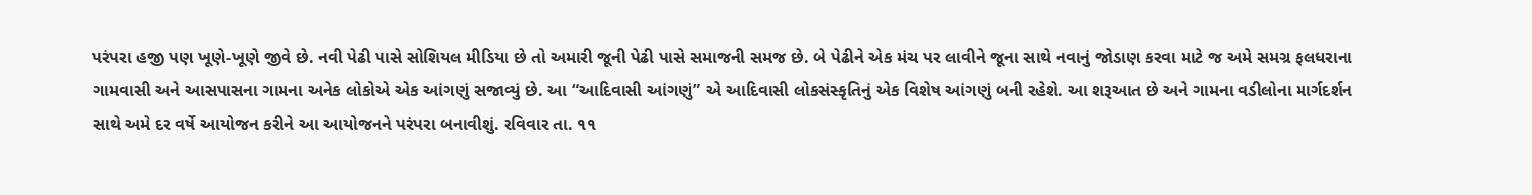પરંપરા હજી પણ ખૂણે-ખૂણે જીવે છે. નવી પેઢી પાસે સોશિયલ મીડિયા છે તો અમારી જૂની પેઢી પાસે સમાજની સમજ છે. બે પેઢીને એક મંચ પર લાવીને જૂના સાથે નવાનું જોડાણ કરવા માટે જ અમે સમગ્ર ફલધરાના ગામવાસી અને આસપાસના ગામના અનેક લોકોએ એક આંગણું સજાવ્યું છે. આ “આદિવાસી આંગણું” એ આદિવાસી લોકસંસ્કૃતિનું એક વિશેષ આંગણું બની રહેશે. આ શરૂઆત છે અને ગામના વડીલોના માર્ગદર્શન સાથે અમે દર વર્ષે આયોજન કરીને આ આયોજનને પરંપરા બનાવીશું. રવિવાર તા. ૧૧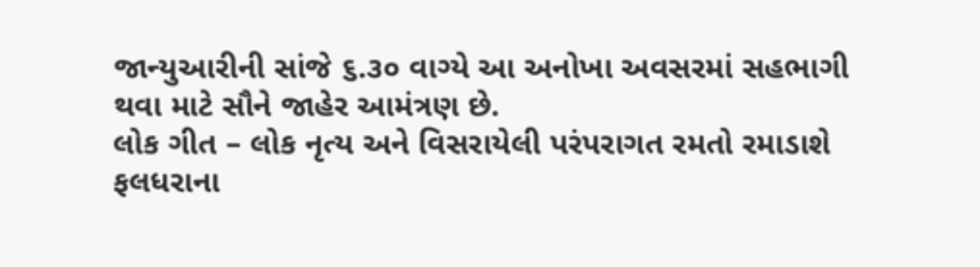જાન્યુઆરીની સાંજે ૬.૩૦ વાગ્યે આ અનોખા અવસરમાં સહભાગી થવા માટે સૌને જાહેર આમંત્રણ છે.
લોક ગીત – લોક નૃત્ય અને વિસરાયેલી પરંપરાગત રમતો રમાડાશે
ફલધરાના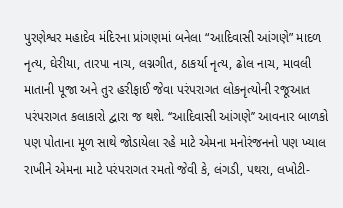પુરણેશ્વર મહાદેવ મંદિરના પ્રાંગણમાં બનેલા “આદિવાસી આંગણે” માદળ નૃત્ય, ઘેરીયા, તારપા નાચ, લગ્નગીત, ઠાકર્યા નૃત્ય, ઢોલ નાચ, માવલી માતાની પૂજા અને તુર હરીફાઈ જેવા પરંપરાગત લોકનૃત્યોની રજૂઆત પરંપરાગત કલાકારો દ્વારા જ થશે. ‘‘આદિવાસી આંગણે’’ આવનાર બાળકો પણ પોતાના મૂળ સાથે જોડાયેલા રહે માટે એમના મનોરંજનનો પણ ખ્યાલ રાખીને એમના માટે પરંપરાગત રમતો જેવી કે, લંગડી, પથરા, લખોટી-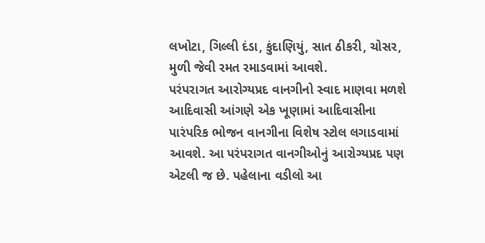લખોટા, ગિલ્લી દંડા, કુંદાણિયું, સાત ઠીકરી, ચોસર, મુળી જેવી રમત રમાડવામાં આવશે.
પરંપરાગત આરોગ્યપ્રદ વાનગીનો સ્વાદ માણવા મળશે
આદિવાસી આંગણે એક ખૂણામાં આદિવાસીના પારંપરિક ભોજન વાનગીના વિશેષ સ્ટોલ લગાડવામાં આવશે. આ પરંપરાગત વાનગીઓનું આરોગ્યપ્રદ પણ એટલી જ છે. પહેલાના વડીલો આ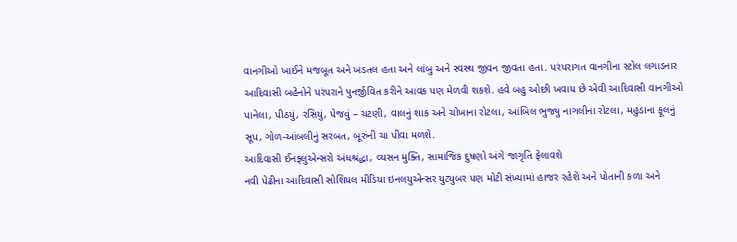વાનગીઓ ખાઈને મજબૂત અને ખડતલ હતા અને લાંબુ અને સ્વસ્થ જીવન જીવતા હતા. પરંપરાગત વાનગીના સ્ટોલ લગાડનાર આદિવાસી બહેનોને પરંપરાને પુનર્જીવિત કરીને આવક પણ મેળવી શકશે. હવે બહુ ઓછી ખવાય છે એવી આદિવાસી વાનગીઓ પાનેલા, પીઠયું, રસિયું, પેજવું – ચટણી, વાલનું શાક અને ચોખાના રોટલા, આંબિલ ભુજ્યુ નાગલીના રોટલા, મહુડાના ફૂલનું સૂપ, ગોળ-આંબલીનું સરબત, બૂરુંની ચા પીવા મળશે.
આદિવાસી ઈનફ્લુએન્સરો અંધશ્રદ્ધા, વ્યસન મુક્તિ, સામાજિક દુષણો અંગે જાગૃતિ ફેલાવશે
નવી પેઢીના આદિવાસી સોશિયલ મીડિયા ઇનલયુએન્સર યુટ્યુબર પણ મોટી સંખ્યામાં હાજર રહેશે અને પોતાની કળા અને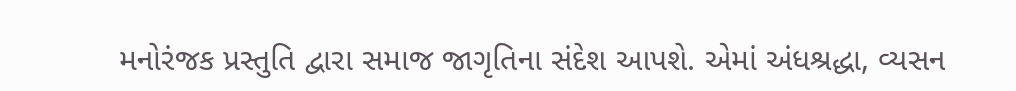મનોરંજક પ્રસ્તુતિ દ્વારા સમાજ જાગૃતિના સંદેશ આપશે. એમાં અંધશ્રદ્ધા, વ્યસન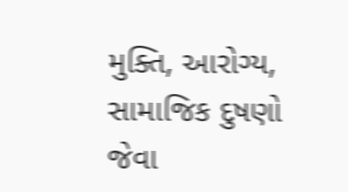મુક્તિ, આરોગ્ય, સામાજિક દુષણો જેવા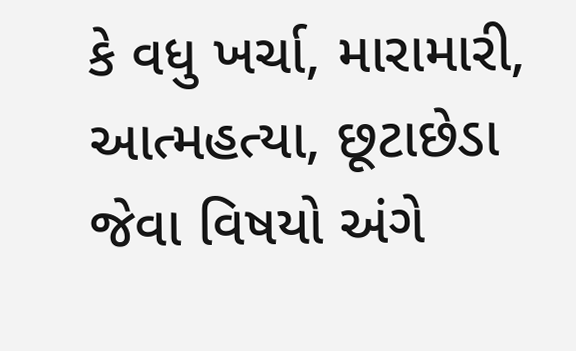કે વધુ ખર્ચા, મારામારી, આત્મહત્યા, છૂટાછેડા જેવા વિષયો અંગે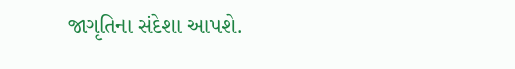જાગૃતિના સંદેશા આપશે.